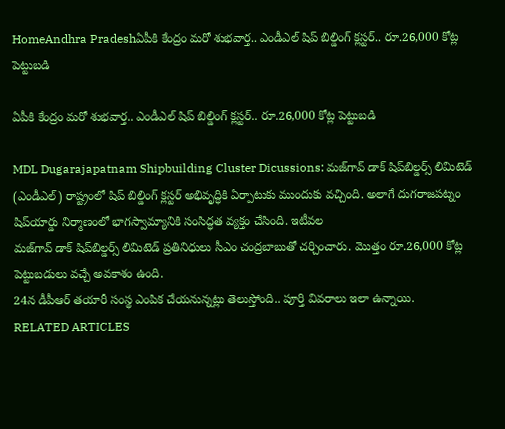HomeAndhra Pradeshఏపీకి కేంద్రం మరో శుభవార్త.. ఎండీఎల్‌ షిప్‌ బిల్డింగ్‌ క్లస్టర్‌.. రూ.26,000 కోట్ల పెట్టుబడి

ఏపీకి కేంద్రం మరో శుభవార్త.. ఎండీఎల్‌ షిప్‌ బిల్డింగ్‌ క్లస్టర్‌.. రూ.26,000 కోట్ల పెట్టుబడి

MDL Dugarajapatnam Shipbuilding Cluster Dicussions: మజ్‌గావ్‌ డాక్‌ షిప్‌బిల్డర్స్‌ లిమిటెడ్‌ (ఎండీఎల్‌) రాష్ట్రంలో షిప్‌ బిల్డింగ్‌ క్లస్టర్‌ అభివృద్ధికి ఏర్పాటుకు ముందుకు వచ్చింది. అలాగే దుగరాజపట్నం షిప్‌యార్డు నిర్మాణంలో భాగస్వామ్యానికి సంసిద్ధత వ్యక్తం చేసింది. ఇటీవల
మజ్‌గావ్‌ డాక్‌ షిప్‌బిల్డర్స్‌ లిమిటెడ్‌ ప్రతినిధులు సీఎం చంద్రబాబుతో చర్చించారు. మొత్తం రూ.26,000 కోట్ల పెట్టుబడులు వచ్చే అవకాశం ఉంది.
24న డీపీఆర్‌ తయారీ సంస్థ ఎంపిక చేయనున్నట్లు తెలుస్తోంది.. పూర్తి వివరాలు ఇలా ఉన్నాయి.
RELATED ARTICLES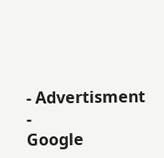- Advertisment -
Google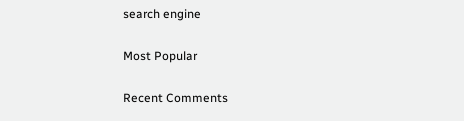search engine

Most Popular

Recent Comments